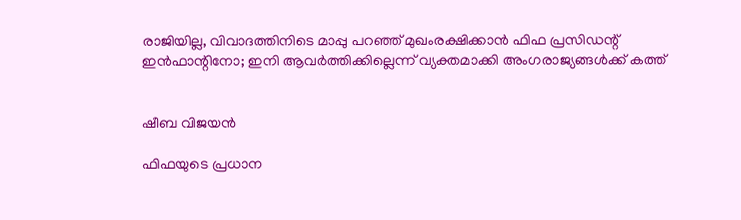രാജിയില്ല, വിവാദത്തിനിടെ മാപ്പു പറഞ്ഞ് മുഖംരക്ഷിക്കാൻ ഫിഫ പ്രസിഡന്റ് ഇൻഫാന്റിനോ; ഇനി ആവർത്തിക്കില്ലെന്ന് വ്യക്തമാക്കി അംഗരാജ്യങ്ങൾക്ക് കത്ത്


ഷീബ വിജയൻ

ഫിഫയുടെ പ്രധാന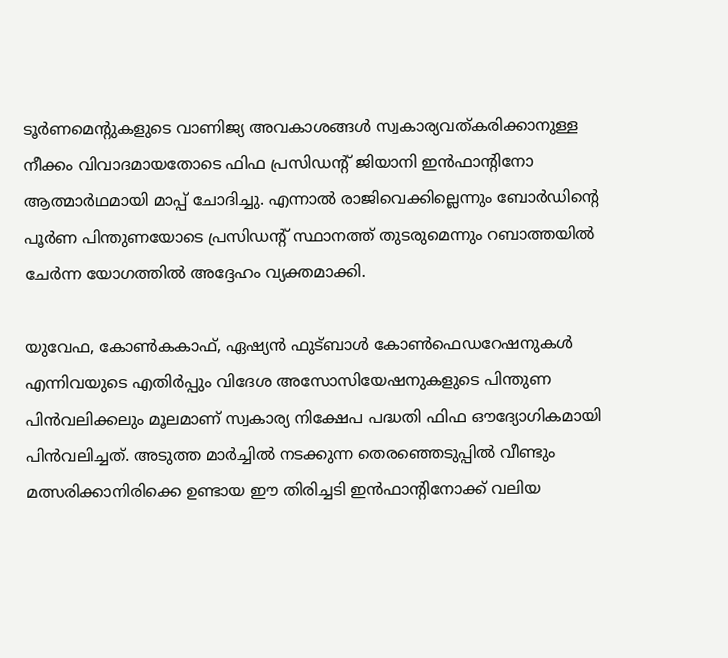ടൂർണമെന്റുകളുടെ വാണിജ്യ അവകാശങ്ങൾ സ്വകാര്യവത്കരിക്കാനുള്ള നീക്കം വിവാദമായതോടെ ഫിഫ പ്രസിഡന്റ് ജിയാനി ഇൻഫാന്റിനോ ആത്മാർഥമായി മാപ്പ് ചോദിച്ചു. എന്നാൽ രാജിവെക്കില്ലെന്നും ബോർഡിന്റെ പൂർണ പിന്തുണയോടെ പ്രസിഡന്റ് സ്ഥാനത്ത് തുടരുമെന്നും റബാത്തയിൽ ചേർന്ന യോഗത്തിൽ അദ്ദേഹം വ്യക്തമാക്കി.

യുവേഫ, കോൺകകാഫ്, ഏഷ്യൻ ഫുട്‌ബാൾ കോൺഫെഡറേഷനുകൾ എന്നിവയുടെ എതിർപ്പും വിദേശ അസോസിയേഷനുകളുടെ പിന്തുണ പിൻവലിക്കലും മൂലമാണ് സ്വകാര്യ നിക്ഷേപ പദ്ധതി ഫിഫ ഔദ്യോഗികമായി പിൻവലിച്ചത്. അടുത്ത മാർച്ചിൽ നടക്കുന്ന തെരഞ്ഞെടുപ്പിൽ വീണ്ടും മത്സരിക്കാനിരിക്കെ ഉണ്ടായ ഈ തിരിച്ചടി ഇൻഫാന്റിനോക്ക് വലിയ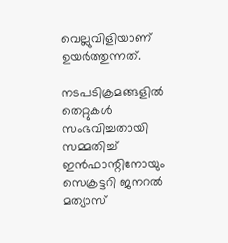വെല്ലുവിളിയാണ് ഉയർത്തുന്നത്.

നടപടിക്രമങ്ങളിൽ തെറ്റുകൾ സംഭവിച്ചതായി സമ്മതിച്ച് ഇൻഫാന്റിനോയും സെക്രട്ടറി ജനറൽ മത്യാസ്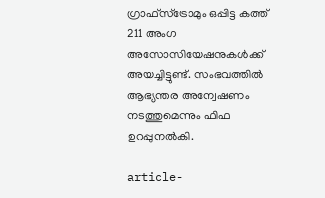ഗ്രാഫ്സ്ട്രോമും ഒപ്പിട്ട കത്ത് 211 അംഗ അസോസിയേഷനുകൾക്ക് അയച്ചിട്ടുണ്ട്. സംഭവത്തിൽ ആഭ്യന്തര അന്വേഷണം നടത്തുമെന്നും ഫിഫ ഉറപ്പുനൽകി.

article-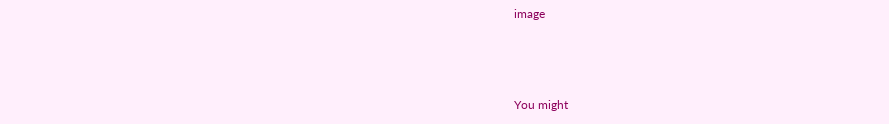image



You might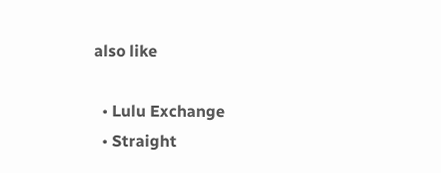also like

  • Lulu Exchange
  • Straight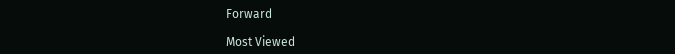Forward

Most Viewed